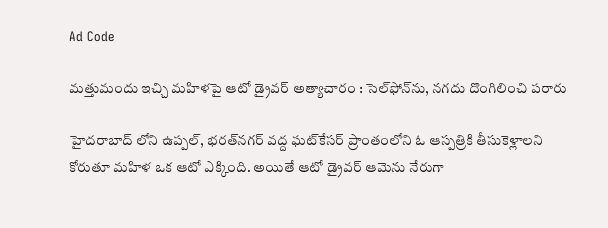Ad Code

మత్తుమందు ఇచ్చి మహిళపై ఆటో డ్రైవర్ అత్యాచారం : సెల్‌ఫోన్‌ను, నగదు దొంగిలించి పరారు

హైదరాబాద్ లోని ఉప్పల్‌, భరత్‌నగర్ వద్ద ఘట్‌కేసర్ ప్రాంతంలోని ఓ ఆస్పత్రికి తీసుకెళ్లాలని కోరుతూ మహిళ ఒక ఆటో ఎక్కింది. అయితే ఆటో డ్రైవర్ ఆమెను నేరుగా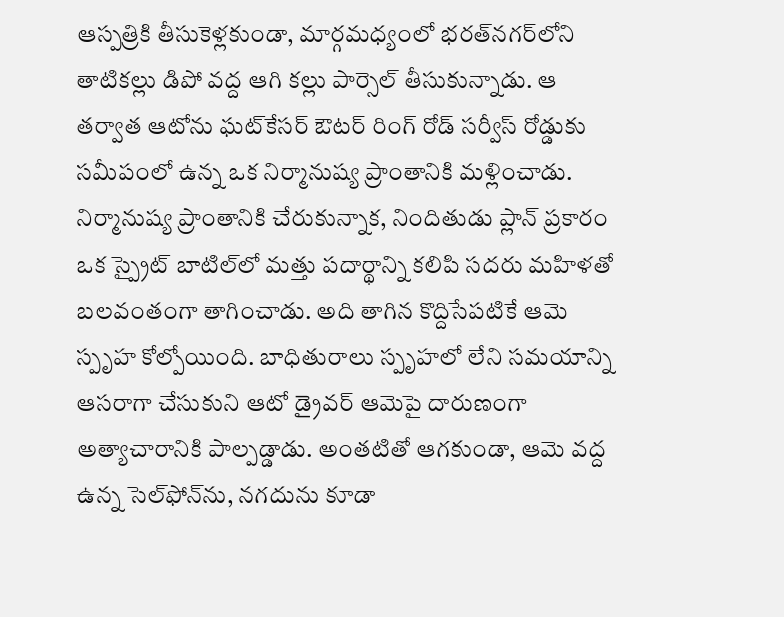ఆస్పత్రికి తీసుకెళ్లకుండా, మార్గమధ్యంలో భరత్‌నగర్‌లోని తాటికల్లు డిపో వద్ద ఆగి కల్లు పార్సెల్ తీసుకున్నాడు. ఆ తర్వాత ఆటోను ఘట్‌కేసర్ ఔటర్ రింగ్ రోడ్ సర్వీస్ రోడ్డుకు సమీపంలో ఉన్న ఒక నిర్మానుష్య ప్రాంతానికి మళ్లించాడు. నిర్మానుష్య ప్రాంతానికి చేరుకున్నాక, నిందితుడు ప్లాన్ ప్రకారం ఒక స్ప్రైట్ బాటిల్‌లో మత్తు పదార్థాన్ని కలిపి సదరు మహిళతో బలవంతంగా తాగించాడు. అది తాగిన కొద్దిసేపటికే ఆమె స్పృహ కోల్పోయింది. బాధితురాలు స్పృహలో లేని సమయాన్ని ఆసరాగా చేసుకుని ఆటో డ్రైవర్ ఆమెపై దారుణంగా అత్యాచారానికి పాల్పడ్డాడు. అంతటితో ఆగకుండా, ఆమె వద్ద ఉన్న సెల్‌ఫోన్‌ను, నగదును కూడా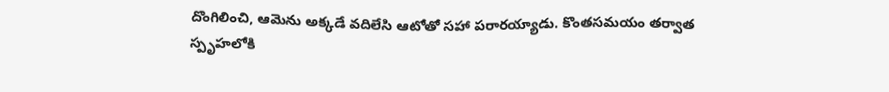దొంగిలించి, ఆమెను అక్కడే వదిలేసి ఆటోతో సహా పరారయ్యాడు. కొంతసమయం తర్వాత స్పృహలోకి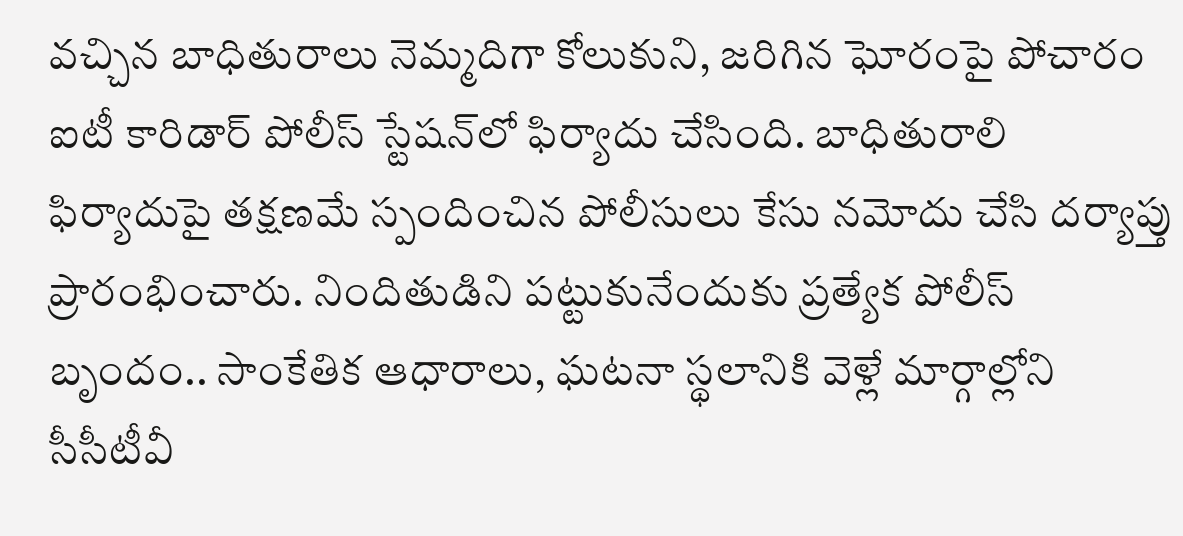వచ్చిన బాధితురాలు నెమ్మదిగా కోలుకుని, జరిగిన ఘోరంపై పోచారం ఐటీ కారిడార్ పోలీస్ స్టేషన్‌లో ఫిర్యాదు చేసింది. బాధితురాలి ఫిర్యాదుపై తక్షణమే స్పందించిన పోలీసులు కేసు నమోదు చేసి దర్యాప్తు ప్రారంభించారు. నిందితుడిని పట్టుకునేందుకు ప్రత్యేక పోలీస్ బృందం.. సాంకేతిక ఆధారాలు, ఘటనా స్థలానికి వెళ్లే మార్గాల్లోని సీసీటీవీ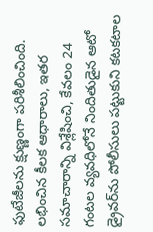ఫుటేజీలను క్షుణ్ణంగా పరిశీలించింది. లభించిన కీలక ఆధారాలు, ఇతర సమాచారాన్ని విశ్లేషించి, కేవలం 24 గంటల వ్యవధిలోనే నిందితుడైన ఆటో డ్రైవర్‌ను పోలీసులు పట్టుకుని కటకటాల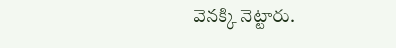వెనక్కి నెట్టారు.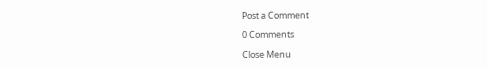Post a Comment

0 Comments

Close Menu